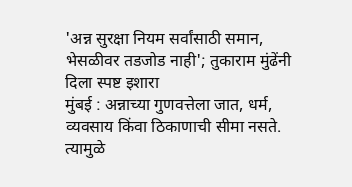'अन्न सुरक्षा नियम सर्वांसाठी समान, भेसळीवर तडजोड नाही'; तुकाराम मुंढेंनी दिला स्पष्ट इशारा
मुंबई : अन्नाच्या गुणवत्तेला जात, धर्म, व्यवसाय किंवा ठिकाणाची सीमा नसते. त्यामुळे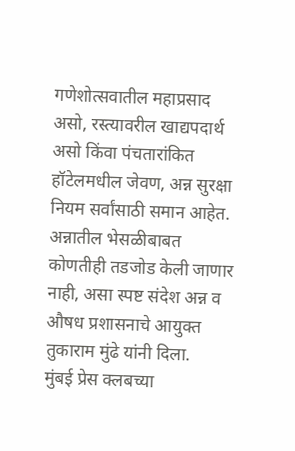गणेशोत्सवातील महाप्रसाद असो, रस्त्यावरील खाद्यपदार्थ असो किंवा पंचतारांकित हॉटेलमधील जेवण, अन्न सुरक्षा नियम सर्वांसाठी समान आहेत. अन्नातील भेसळीबाबत कोणतीही तडजोड केली जाणार नाही, असा स्पष्ट संदेश अन्न व औषध प्रशासनाचे आयुक्त तुकाराम मुंढे यांनी दिला.
मुंबई प्रेस क्लबच्या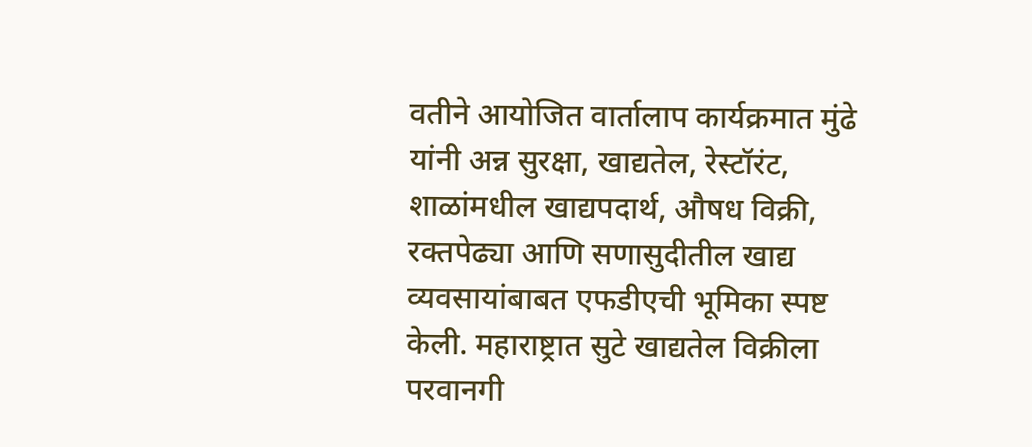वतीने आयोजित वार्तालाप कार्यक्रमात मुंढे यांनी अन्न सुरक्षा, खाद्यतेल, रेस्टॉरंट, शाळांमधील खाद्यपदार्थ, औषध विक्री, रक्तपेढ्या आणि सणासुदीतील खाद्य व्यवसायांबाबत एफडीएची भूमिका स्पष्ट केली. महाराष्ट्रात सुटे खाद्यतेल विक्रीला परवानगी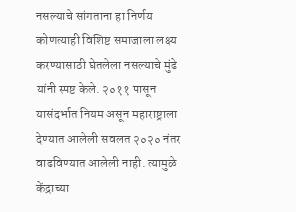नसल्याचे सांगताना हा निर्णय कोणत्याही विशिष्ट समाजाला लक्ष्य करण्यासाठी घेतलेला नसल्याचे मुंढे यांनी स्पष्ट केले. २०११ पासून यासंदर्भात नियम असून महाराष्ट्राला देण्यात आलेली सवलत २०२० नंतर वाढविण्यात आलेली नाही. त्यामुळे केंद्राच्या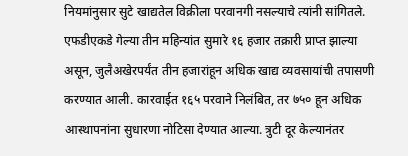नियमांनुसार सुटे खाद्यतेल विक्रीला परवानगी नसल्याचे त्यांनी सांगितले.
एफडीएकडे गेल्या तीन महिन्यांत सुमारे १६ हजार तक्रारी प्राप्त झाल्या असून, जुलैअखेरपर्यंत तीन हजारांहून अधिक खाद्य व्यवसायांची तपासणी करण्यात आली. कारवाईत १६५ परवाने निलंबित, तर ७५० हून अधिक आस्थापनांना सुधारणा नोटिसा देण्यात आल्या. त्रुटी दूर केल्यानंतर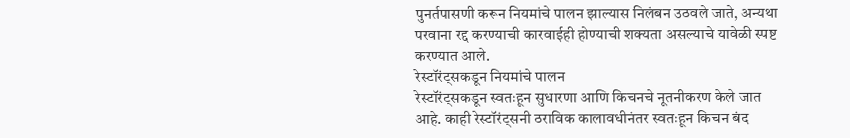पुनर्तपासणी करून नियमांचे पालन झाल्यास निलंबन उठवले जाते, अन्यथा परवाना रद्द करण्याची कारवाईही होण्याची शक्यता असल्याचे यावेळी स्पष्ट करण्यात आले.
रेस्टॉरंट्सकडून नियमांचे पालन
रेस्टॉरंट्सकडून स्वतःहून सुधारणा आणि किचनचे नूतनीकरण केले जात आहे. काही रेस्टॉरंट्सनी ठराविक कालावधीनंतर स्वतःहून किचन बंद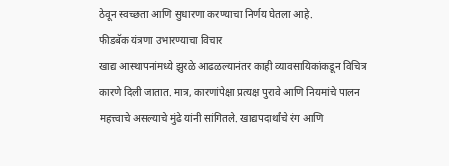ठेवून स्वच्छता आणि सुधारणा करण्याचा निर्णय घेतला आहे.
फीडबॅक यंत्रणा उभारण्याचा विचार
खाद्य आस्थापनांमध्ये झुरळे आढळल्यानंतर काही व्यावसायिकांकडून विचित्र कारणे दिली जातात. मात्र, कारणांपेक्षा प्रत्यक्ष पुरावे आणि नियमांचे पालन महत्त्वाचे असल्याचे मुंढे यांनी सांगितले. खाद्यपदार्थांचे रंग आणि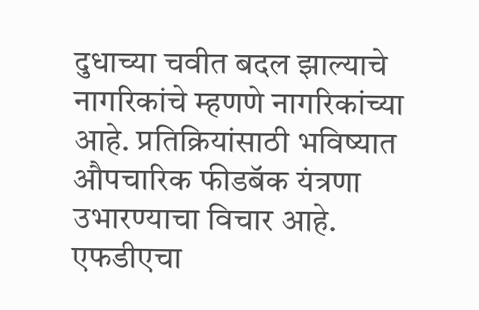दुधाच्या चवीत बदल झाल्याचे नागरिकांचे म्हणणे नागरिकांच्या आहे. प्रतिक्रियांसाठी भविष्यात औपचारिक फीडबॅक यंत्रणा उभारण्याचा विचार आहे. एफडीएचा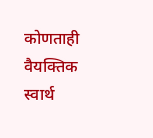कोणताही वैयक्तिक स्वार्थ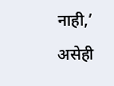नाही,’ असेही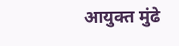आयुक्त मुंढे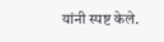यांनी स्पष्ट केले.